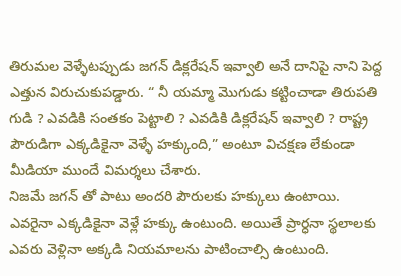తిరుమల వెళ్ళేటప్పుడు జగన్ డిక్లరేషన్ ఇవ్వాలి అనే దానిపై నాని పెద్ద ఎత్తున విరుచుకుపడ్డారు. “ నీ యమ్మా మెుగుడు కట్టించాడా తిరుపతి గుడి ? ఎవడికి సంతకం పెట్టాలి ? ఎవడికి డిక్లరేషన్ ఇవ్వాలి ? రాష్ట్ర పౌరుడిగా ఎక్కడికైనా వెళ్ళే హక్కుంది,” అంటూ విచక్షణ లేకుండా మీడియా ముందే విమర్శలు చేశారు.
నిజమే జగన్ తో పాటు అందరి పౌరులకు హక్కులు ఉంటాయి. ఎవరైనా ఎక్కడికైనా వెళ్లే హక్కు ఉంటుంది. అయితే ప్రార్ధనా స్థలాలకు ఎవరు వెళ్లినా అక్కడి నియమాలను పాటించాల్సి ఉంటుంది.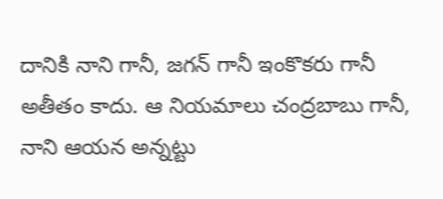దానికి నాని గానీ, జగన్ గానీ ఇంకొకరు గానీ అతీతం కాదు. ఆ నియమాలు చంద్రబాబు గానీ, నాని ఆయన అన్నట్టు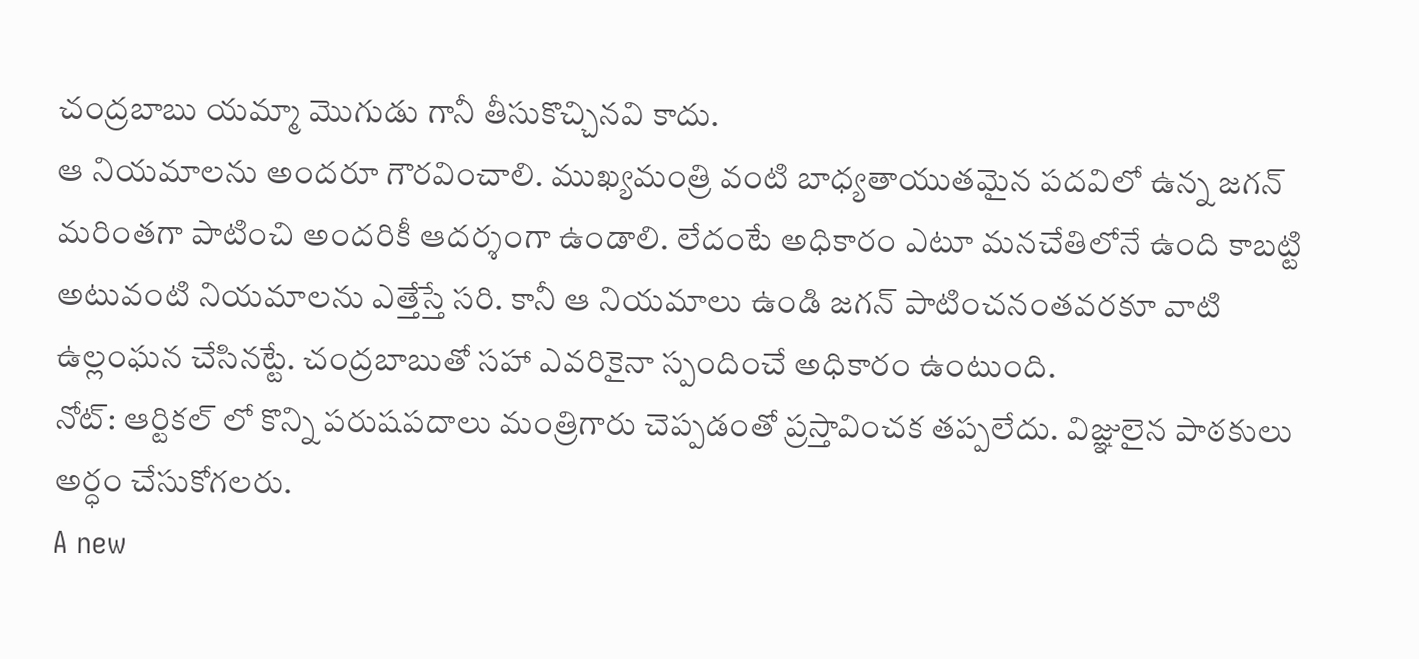చంద్రబాబు యమ్మా మెుగుడు గానీ తీసుకొచ్చినవి కాదు.
ఆ నియమాలను అందరూ గౌరవించాలి. ముఖ్యమంత్రి వంటి బాధ్యతాయుతమైన పదవిలో ఉన్న జగన్ మరింతగా పాటించి అందరికీ ఆదర్శంగా ఉండాలి. లేదంటే అధికారం ఎటూ మనచేతిలోనే ఉంది కాబట్టి అటువంటి నియమాలను ఎత్తేస్తే సరి. కానీ ఆ నియమాలు ఉండి జగన్ పాటించనంతవరకూ వాటి ఉల్లంఘన చేసినట్టే. చంద్రబాబుతో సహా ఎవరికైనా స్పందించే అధికారం ఉంటుంది.
నోట్: ఆర్టికల్ లో కొన్ని పరుషపదాలు మంత్రిగారు చెప్పడంతో ప్రస్తావించక తప్పలేదు. విజ్ఞులైన పాఠకులు అర్ధం చేసుకోగలరు.
A new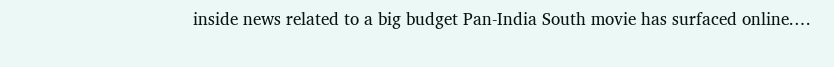inside news related to a big budget Pan-India South movie has surfaced online.…